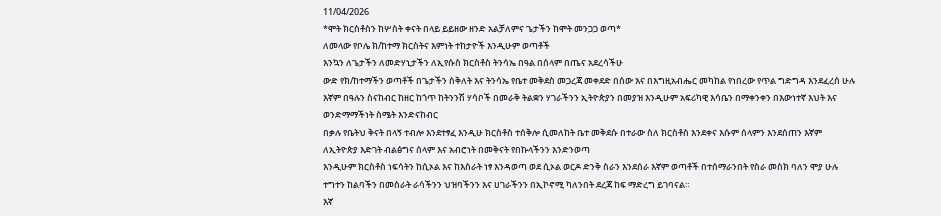11/04/2026
*ሞት ክርስቶስን ከሦስት ቀናት በላይ ይይዘው ዘንድ አልቻለምና ጌታችን ከሞት መንጋጋ ወጣ*
ለመላው የቦሌ ክ/ከተማ ክርስትና እምነት ተከታዮች እንዲሁም ወጣቶች
እንኳን ለጌታችን ለመድሃኒታችን ለኢየሱስ ክርስቶስ ትንሳኤ በዓል በሰላም በጤና አደረሳችሁ
ውድ የክ/ከተማችን ወጣቶች በጌታችን ስቅለት እና ትንሳኤ የቤተ መቅደስ መጋረጃ መቀደድ በሰው እና በእግዚአብሔር መካከል የነበረው የጥል ግድግዳ እንደፈረሰ ሁሉ
እኛም በዓሉን ስናከብር ከዘር ከጎጥ ከትንንሽ ሃሳቦች በመራቅ ትልቋን ሃገራችንን ኢትዮጵያን በመያዝ እንዲሁም አፍሪካዊ እሳቤን በማቀንቀን በእውነተኛ እህት እና ወንድማማችነት ስሜት እንድናከብር
በቃሉ የቤትህ ቅናት በላኝ ተብሎ እንደተፃፈ እንዲሁ ክርስቶስ ተሰቅሎ ሲመለከት ቤተ መቅደሱ በተራው ስለ ክርስቶስ እንደቀና እሱም ሰላምን እንደሰጠን እኛም ለኢትዮጵያ እድገት ብልፅግና ሰላም እና አብሮነት በመቅናት የበኩላችንን እንድንወጣ
እንዲሁም ክርስቶስ ነፍሳትን ከሲኦል እና ከእስራት ነፃ እንዳወጣ ወደ ሲኦል ወርዶ ድንቅ ስራን እንደሰራ እኛም ወጣቶች በተሰማራንበት የስራ መስክ ባለን ሞያ ሁሉ ተግተን ከልባችን በመስራት ራሳችንን ህዝባችንን እና ሀገራችንን በኢኮኖሚ ካለንበት ደረጃ ከፍ ማድረግ ይገባናል።
እኛ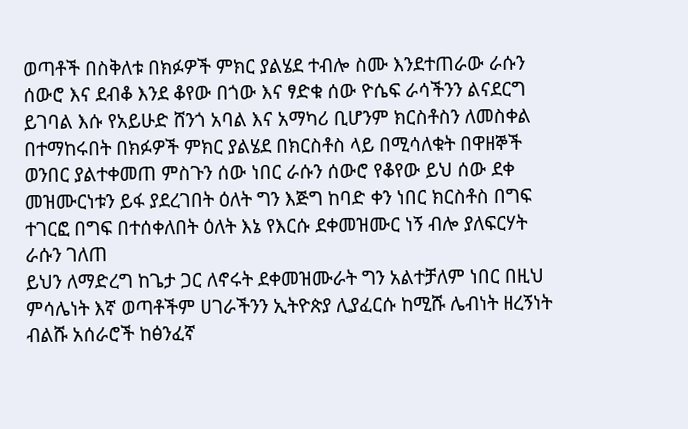ወጣቶች በስቅለቱ በክፉዎች ምክር ያልሄደ ተብሎ ስሙ እንደተጠራው ራሱን ሰውሮ እና ደብቆ እንደ ቆየው በጎው እና ፃድቁ ሰው ዮሴፍ ራሳችንን ልናደርግ ይገባል እሱ የአይሁድ ሸንጎ አባል እና አማካሪ ቢሆንም ክርስቶስን ለመስቀል በተማከሩበት በክፉዎች ምክር ያልሄደ በክርስቶስ ላይ በሚሳለቁት በዋዘኞች ወንበር ያልተቀመጠ ምስጉን ሰው ነበር ራሱን ሰውሮ የቆየው ይህ ሰው ደቀ መዝሙርነቱን ይፋ ያደረገበት ዕለት ግን እጅግ ከባድ ቀን ነበር ክርስቶስ በግፍ ተገርፎ በግፍ በተሰቀለበት ዕለት እኔ የእርሱ ደቀመዝሙር ነኝ ብሎ ያለፍርሃት ራሱን ገለጠ
ይህን ለማድረግ ከጌታ ጋር ለኖሩት ደቀመዝሙራት ግን አልተቻለም ነበር በዚህ ምሳሌነት እኛ ወጣቶችም ሀገራችንን ኢትዮጵያ ሊያፈርሱ ከሚሹ ሌብነት ዘረኝነት ብልሹ አሰራሮች ከፅንፈኛ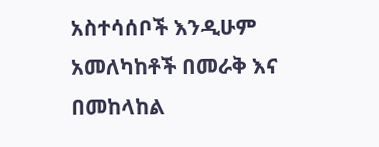አስተሳሰቦች እንዲሁም አመለካከቶች በመራቅ እና በመከላከል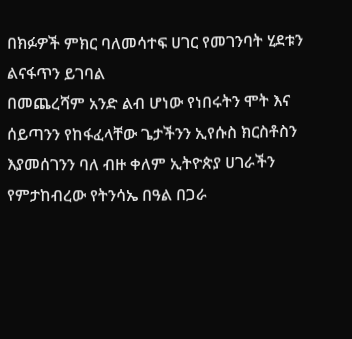በክፉዎች ምክር ባለመሳተፍ ሀገር የመገንባት ሂደቱን ልናፋጥን ይገባል
በመጨረሻም አንድ ልብ ሆነው የነበሩትን ሞት እና ሰይጣንን የከፋፈላቸው ጌታችንን ኢየሱስ ክርስቶስን እያመሰገንን ባለ ብዙ ቀለም ኢትዮጵያ ሀገራችን የምታከብረው የትንሳኤ በዓል በጋራ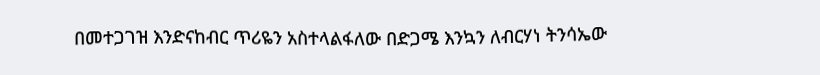በመተጋገዝ እንድናከብር ጥሪዬን አስተላልፋለው በድጋሜ እንኳን ለብርሃነ ትንሳኤው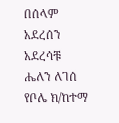በሰላም አደረሰን አደረሳቹ
ሔለን ለገሰ የቦሌ ክ/ከተማ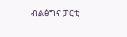ብልፅግና ፓርቲ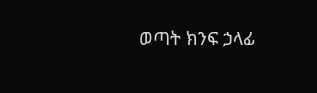ወጣት ክንፍ ኃላፊ